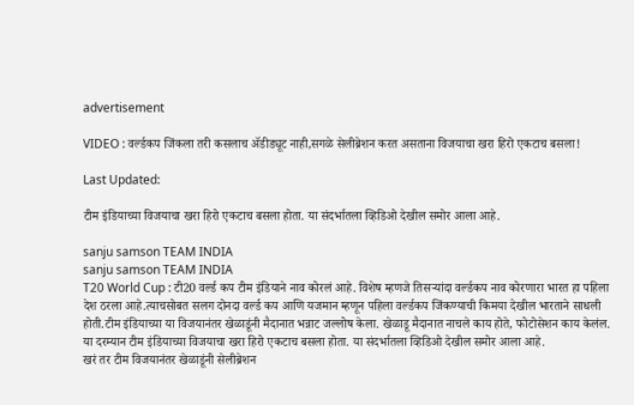advertisement

VIDEO : वर्ल्डकप जिंकला तरी कसलाच ॲडीड्यूट नाही,सगळे सेलीब्रेशन करत असताना विजयाचा खरा हिरो एकटाच बसला!

Last Updated:

टीम इंडियाच्या विजयाचा खरा हिरो एकटाच बसला होता. या संदर्भातला व्हिडिओ देखील समोर आला आहे.

sanju samson TEAM INDIA
sanju samson TEAM INDIA
T20 World Cup : टी20 वर्ल्ड कप टीम इंडियाने नाव कोरलं आहे. विशेष म्हणजे तिसऱ्यांदा वर्ल्डकप नाव कोरणारा भारत हा पहिला देश ठरला आहे.त्याचसोबत सलग दोनदा वर्ल्ड कप आणि यजमान म्हणून पहिला वर्ल्डकप जिंकण्याची किमया देखील भारताने साधली होती.टीम इंडियाच्या या विजयानंतर खेळाडूंनी मैदानात भन्नाट जल्लोष केला. खेळाडू मैदानात नाचले काय होते, फोटोसेशन काय केलंल. या दरम्यान टीम इंडियाच्या विजयाचा खरा हिरो एकटाच बसला होता. या संदर्भातला व्हिडिओ देखील समोर आला आहे.
खरं तर टीम विजयानंतर खेळाडूंनी सेलीब्रेशन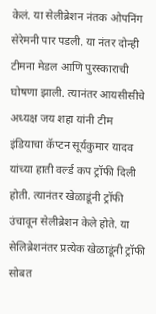केलं. या सेलीब्रेशन नंतक ओपनिंग सेरेमनी पार पडली. या नंतर दोन्ही टीमना मेडल आणि पुरस्काराची घोषणा झाली. त्यानंतर आयसीसीचे अध्यक्ष जय शहा यांनी टीम इंडियाचा कॅप्टन सूर्यकुमार यादव यांच्या हाती वर्ल्ड कप ट्रॉफी दिली होती. त्यानंतर खेळाडूंनी ट्रॉफी उंचावून सेलीब्रेशन केले होते. या सेलिब्रेशनंतर प्रत्येक खेळाडूंनी ट्रॉफी सोबत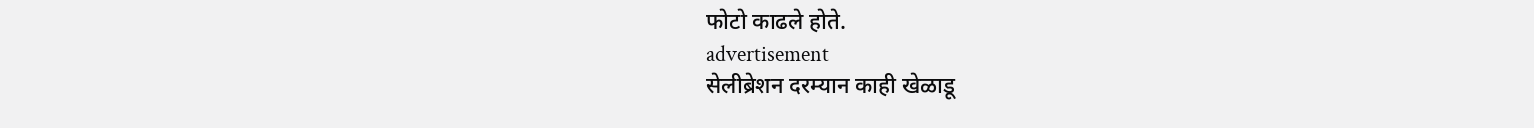फोटो काढले होते.
advertisement
सेलीब्रेशन दरम्यान काही खेळाडू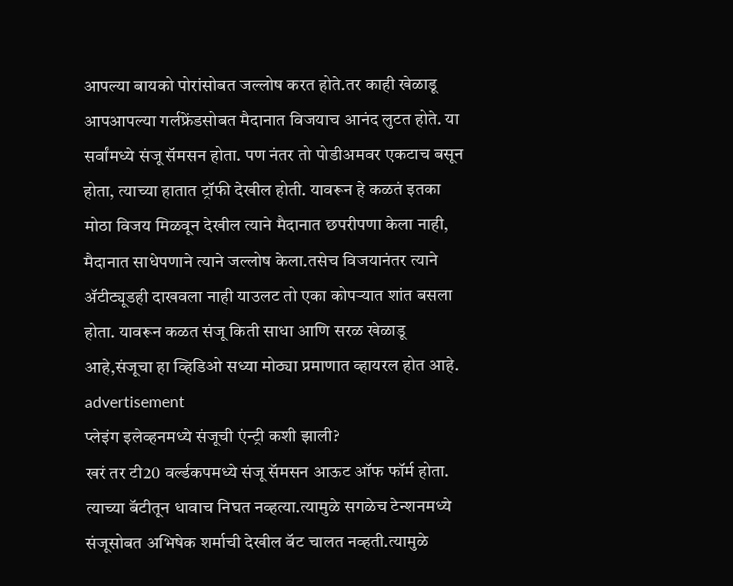आपल्या बायको पोरांसोबत जल्लोष करत होते.तर काही खेळाडू आपआपल्या गर्लफ्रेंडसोबत मैदानात विजयाच आनंद लुटत होते. या सर्वांमध्ये संजू सॅमसन होता. पण नंतर तो पोडीअमवर एकटाच बसून होता, त्याच्या हातात ट्रॉफी देखील होती. यावरून हे कळतं इतका मोठा विजय मिळवून देखील त्याने मैदानात छपरीपणा केला नाही, मैदानात साधेपणाने त्याने जल्लोष केला.तसेच विजयानंतर त्याने ॲटीट्यूडही दाखवला नाही याउलट तो एका कोपऱ्यात शांत बसला होता. यावरून कळत संजू किती साधा आणि सरळ खेळाडू आहे,संजूचा हा व्हिडिओ सध्या मोठ्या प्रमाणात व्हायरल होत आहे.
advertisement
प्लेइंग इलेव्हनमध्ये संजूची एंन्ट्री कशी झाली?
खरं तर टी20 वर्ल्डकपमध्ये संजू सॅमसन आऊट ऑफ फॉर्म होता. त्याच्या बॅटीतून धावाच निघत नव्हत्या.त्यामुळे सगळेच टेन्शनमध्ये संजूसोबत अभिषेक शर्माची देखील बॅट चालत नव्हती.त्यामुळे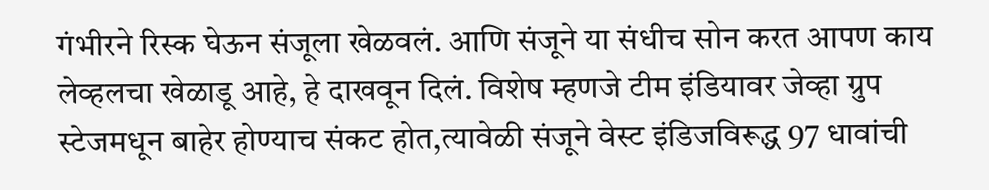गंभीरने रिस्क घेऊन संजूला खेळवलं. आणि संजूने या संधीच सोन करत आपण काय लेव्हलचा खेळाडू आहे, हे दाखवून दिलं. विशेष म्हणजे टीम इंडियावर जेव्हा ग्रुप स्टेजमधून बाहेर होण्याच संकट होत,त्यावेळी संजूने वेस्ट इंडिजविरूद्ध 97 धावांची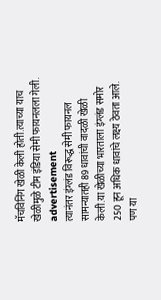मॅचविनिंग खेळी केली होती.त्याच्या याच खेळीमुळे टीम इंडिया सेमी फायनलला गेली.
advertisement
त्यानंतर इंग्लंड विरूद्ध सेमी फायनल सामन्यातही 89 धावांची वादळी खेळी केली.या खेळीच्या भारताला इंग्लंड समोर 250 हून अधिक धावांचे लक्ष्य ठेवता आले. पण या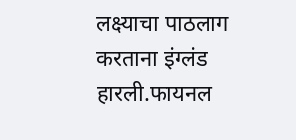लक्ष्याचा पाठलाग करताना इंग्लंड हारली.फायनल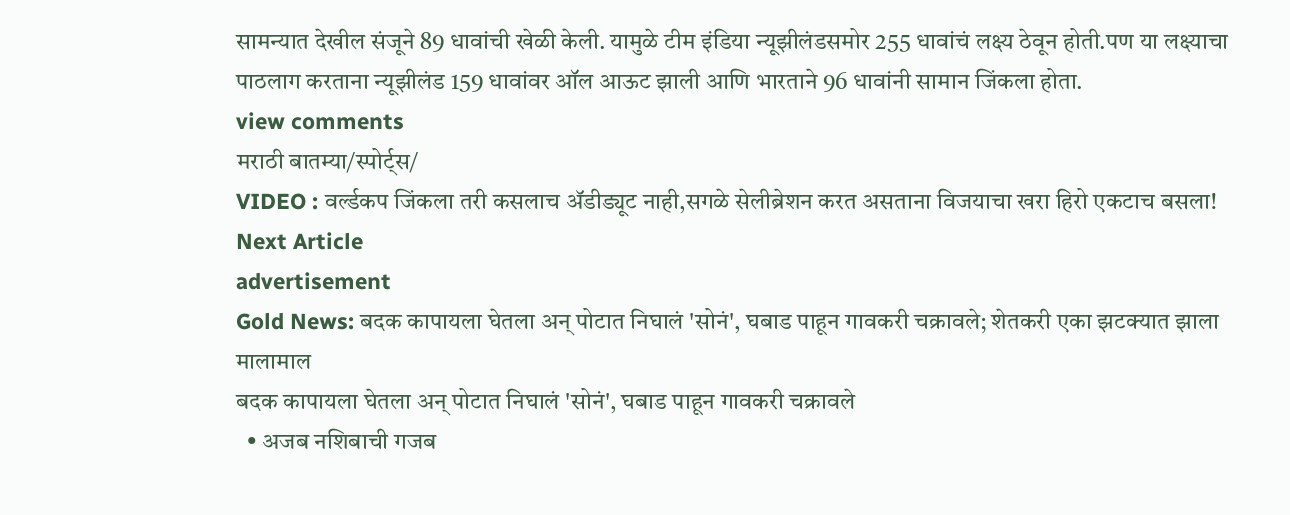सामन्यात देखील संजूने 89 धावांची खेळी केली. यामुळे टीम इंडिया न्यूझीलंडसमोर 255 धावांचं लक्ष्य ठेवून होती.पण या लक्ष्याचा पाठलाग करताना न्यूझीलंड 159 धावांवर ऑल आऊट झाली आणि भारताने 96 धावांनी सामान जिंकला होता.
view comments
मराठी बातम्या/स्पोर्ट्स/
VIDEO : वर्ल्डकप जिंकला तरी कसलाच ॲडीड्यूट नाही,सगळे सेलीब्रेशन करत असताना विजयाचा खरा हिरो एकटाच बसला!
Next Article
advertisement
Gold News: बदक कापायला घेतला अन् पोटात निघालं 'सोनं', घबाड पाहून गावकरी चक्रावले; शेतकरी एका झटक्यात झाला मालामाल
बदक कापायला घेतला अन् पोटात निघालं 'सोनं', घबाड पाहून गावकरी चक्रावले
  • अजब नशिबाची गजब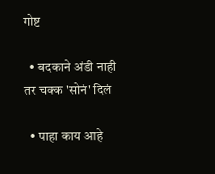गोष्ट

  • बदकाने अंडी नाही तर चक्क 'सोनं' दिलं

  • पाहा काय आहे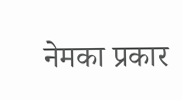नेमका प्रकार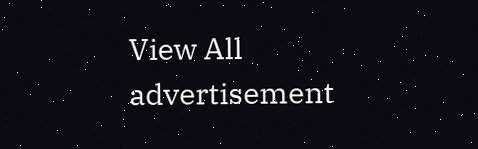View All
advertisement